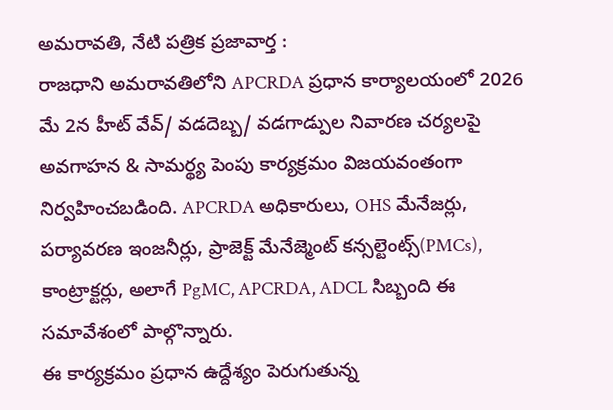అమరావతి, నేటి పత్రిక ప్రజావార్త :
రాజధాని అమరావతిలోని APCRDA ప్రధాన కార్యాలయంలో 2026 మే 2న హీట్ వేవ్/ వడదెబ్బ/ వడగాడ్పుల నివారణ చర్యలపై అవగాహన & సామర్థ్య పెంపు కార్యక్రమం విజయవంతంగా నిర్వహించబడింది. APCRDA అధికారులు, OHS మేనేజర్లు, పర్యావరణ ఇంజనీర్లు, ప్రాజెక్ట్ మేనేజ్మెంట్ కన్సల్టెంట్స్(PMCs), కాంట్రాక్టర్లు, అలాగే PgMC, APCRDA, ADCL సిబ్బంది ఈ సమావేశంలో పాల్గొన్నారు.
ఈ కార్యక్రమం ప్రధాన ఉద్దేశ్యం పెరుగుతున్న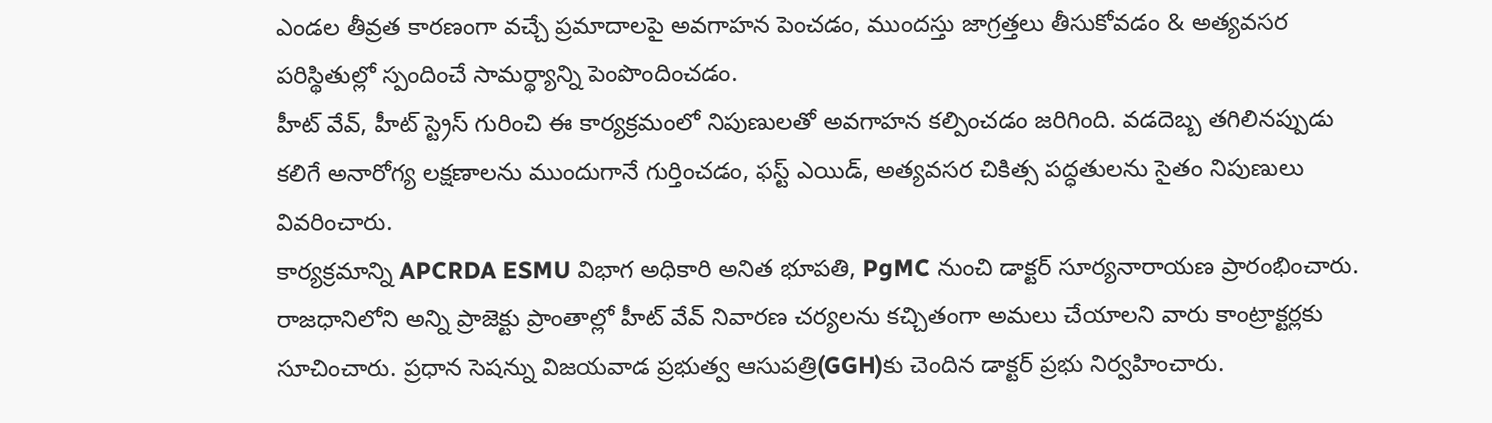ఎండల తీవ్రత కారణంగా వచ్చే ప్రమాదాలపై అవగాహన పెంచడం, ముందస్తు జాగ్రత్తలు తీసుకోవడం & అత్యవసర పరిస్థితుల్లో స్పందించే సామర్థ్యాన్ని పెంపొందించడం.
హీట్ వేవ్, హీట్ స్ట్రెస్ గురించి ఈ కార్యక్రమంలో నిపుణులతో అవగాహన కల్పించడం జరిగింది. వడదెబ్బ తగిలినప్పుడు కలిగే అనారోగ్య లక్షణాలను ముందుగానే గుర్తించడం, ఫస్ట్ ఎయిడ్, అత్యవసర చికిత్స పద్ధతులను సైతం నిపుణులు వివరించారు.
కార్యక్రమాన్ని APCRDA ESMU విభాగ అధికారి అనిత భూపతి, PgMC నుంచి డాక్టర్ సూర్యనారాయణ ప్రారంభించారు. రాజధానిలోని అన్ని ప్రాజెక్టు ప్రాంతాల్లో హీట్ వేవ్ నివారణ చర్యలను కచ్చితంగా అమలు చేయాలని వారు కాంట్రాక్టర్లకు సూచించారు. ప్రధాన సెషన్ను విజయవాడ ప్రభుత్వ ఆసుపత్రి(GGH)కు చెందిన డాక్టర్ ప్రభు నిర్వహించారు.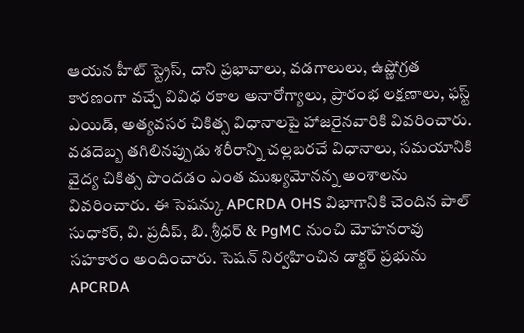ఆయన హీట్ స్ట్రెస్, దాని ప్రభావాలు, వడగాలులు, ఉష్ణోగ్రత కారణంగా వచ్చే వివిధ రకాల అనారోగ్యాలు, ప్రారంభ లక్షణాలు, ఫస్ట్ ఎయిడ్, అత్యవసర చికిత్స విధానాలపై హాజరైనవారికి వివరించారు. వడదెబ్బ తగిలినప్పుడు శరీరాన్ని చల్లబరచే విధానాలు, సమయానికి వైద్య చికిత్స పొందడం ఎంత ముఖ్యమోనన్న అంశాలను వివరించారు. ఈ సెషన్కు APCRDA OHS విభాగానికి చెందిన పాల్ సుధాకర్, వి. ప్రదీప్, బి. శ్రీధర్ & PgMC నుంచి మోహనరావు సహకారం అందించారు. సెషన్ నిర్వహించిన డాక్టర్ ప్రభును APCRDA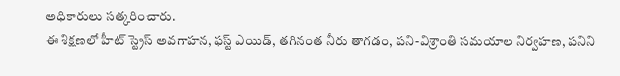అధికారులు సత్కరించారు.
ఈ శిక్షణలో హీట్ స్ట్రెస్ అవగాహన, ఫస్ట్ ఎయిడ్, తగినంత నీరు తాగడం, పని-విశ్రాంతి సమయాల నిర్వహణ, పనిని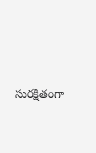సురక్షితంగా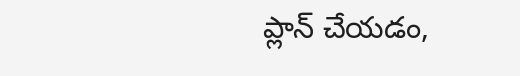ప్లాన్ చేయడం,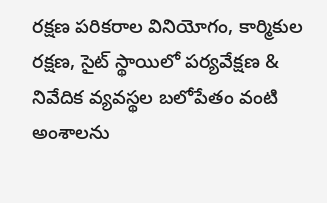రక్షణ పరికరాల వినియోగం, కార్మికుల రక్షణ, సైట్ స్థాయిలో పర్యవేక్షణ & నివేదిక వ్యవస్థల బలోపేతం వంటి అంశాలను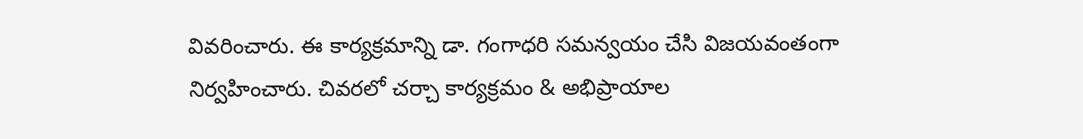వివరించారు. ఈ కార్యక్రమాన్ని డా. గంగాధరి సమన్వయం చేసి విజయవంతంగా నిర్వహించారు. చివరలో చర్చా కార్యక్రమం & అభిప్రాయాల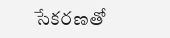సేకరణతో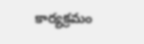కార్యక్రమం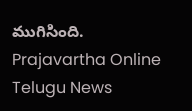ముగిసింది.
Prajavartha Online Telugu News